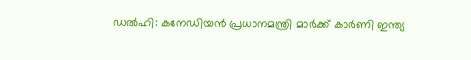ഡൽഹി: കനേഡിയൻ പ്രധാനമന്ത്രി മാർക്ക് കാർണി ഇന്ത്യ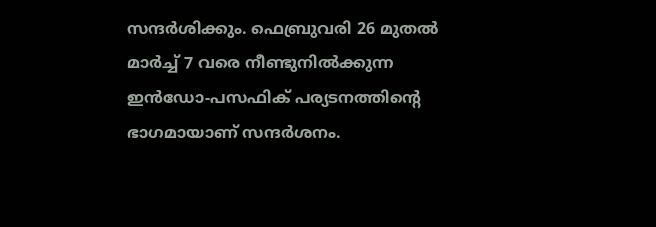സന്ദർശിക്കും. ഫെബ്രുവരി 26 മുതൽ മാർച്ച് 7 വരെ നീണ്ടുനിൽക്കുന്ന ഇൻഡോ-പസഫിക് പര്യടനത്തിന്റെ ഭാഗമായാണ് സന്ദർശനം.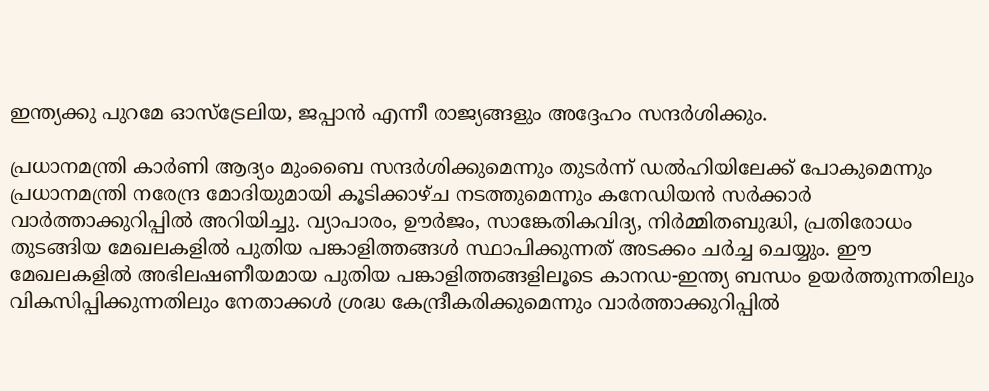ഇന്ത്യക്കു പുറമേ ഓസ്ട്രേലിയ, ജപ്പാൻ എന്നീ രാജ്യങ്ങളും അദ്ദേഹം സന്ദർശിക്കും.

പ്രധാനമന്ത്രി കാർണി ആദ്യം മുംബൈ സന്ദർശിക്കുമെന്നും തുടർന്ന് ഡൽഹിയിലേക്ക് പോകുമെന്നും പ്രധാനമന്ത്രി നരേന്ദ്ര മോദിയുമായി കൂടിക്കാഴ്ച നടത്തുമെന്നും കനേഡിയൻ സർക്കാർ വാർത്താക്കുറിപ്പിൽ അറിയിച്ചു. വ്യാപാരം, ഊർജം, സാങ്കേതികവിദ്യ, നിർമ്മിതബുദ്ധി, പ്രതിരോധം തുടങ്ങിയ മേഖലകളിൽ പുതിയ പങ്കാളിത്തങ്ങൾ സ്ഥാപിക്കുന്നത് അടക്കം ചർച്ച ചെയ്യും. ഈ മേഖലകളിൽ അഭിലഷണീയമായ പുതിയ പങ്കാളിത്തങ്ങളിലൂടെ കാനഡ-ഇന്ത്യ ബന്ധം ഉയർത്തുന്നതിലും വികസിപ്പിക്കുന്നതിലും നേതാക്കൾ ശ്രദ്ധ കേന്ദ്രീകരിക്കുമെന്നും വാർത്താക്കുറിപ്പിൽ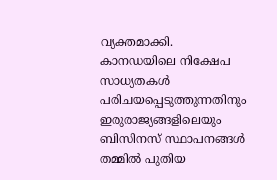വ്യക്തമാക്കി.
കാനഡയിലെ നിക്ഷേപ സാധ്യതകൾ പരിചയപ്പെടുത്തുന്നതിനും ഇരുരാജ്യങ്ങളിലെയും ബിസിനസ് സ്ഥാപനങ്ങൾ തമ്മിൽ പുതിയ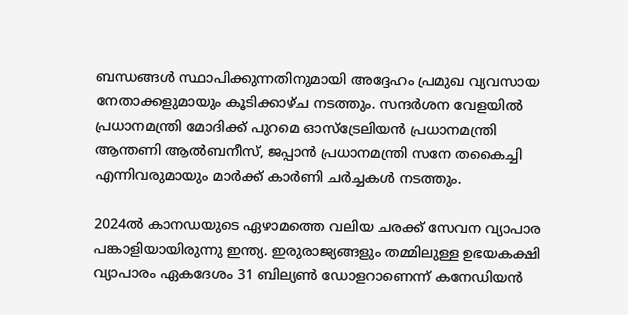ബന്ധങ്ങൾ സ്ഥാപിക്കുന്നതിനുമായി അദ്ദേഹം പ്രമുഖ വ്യവസായ നേതാക്കളുമായും കൂടിക്കാഴ്ച നടത്തും. സന്ദർശന വേളയിൽ പ്രധാനമന്ത്രി മോദിക്ക് പുറമെ ഓസ്ട്രേലിയൻ പ്രധാനമന്ത്രി ആന്തണി ആൽബനീസ്, ജപ്പാൻ പ്രധാനമന്ത്രി സനേ തകൈച്ചി എന്നിവരുമായും മാർക്ക് കാർണി ചർച്ചകൾ നടത്തും.

2024ൽ കാനഡയുടെ ഏഴാമത്തെ വലിയ ചരക്ക് സേവന വ്യാപാര പങ്കാളിയായിരുന്നു ഇന്ത്യ. ഇരുരാജ്യങ്ങളും തമ്മിലുള്ള ഉഭയകക്ഷി വ്യാപാരം ഏകദേശം 31 ബില്യൺ ഡോളറാണെന്ന് കനേഡിയൻ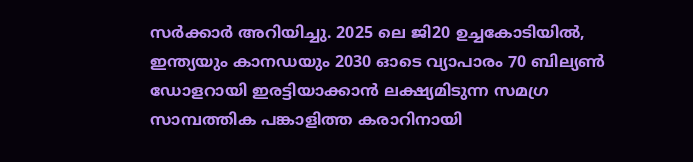സർക്കാർ അറിയിച്ചു. 2025 ലെ ജി20 ഉച്ചകോടിയിൽ, ഇന്ത്യയും കാനഡയും 2030 ഓടെ വ്യാപാരം 70 ബില്യൺ ഡോളറായി ഇരട്ടിയാക്കാൻ ലക്ഷ്യമിടുന്ന സമഗ്ര സാമ്പത്തിക പങ്കാളിത്ത കരാറിനായി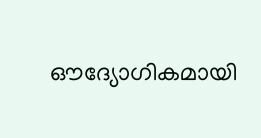ഔദ്യോഗികമായി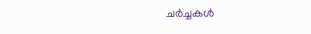ചർച്ചകൾ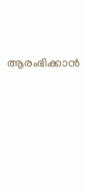ആരംഭിക്കാൻ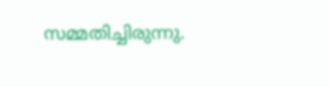സമ്മതിച്ചിരുന്നു.